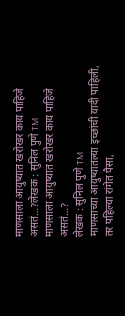माणसाला आयुष्यात खरोखर काय पाहिजे असतं…?लेखक : सुनिल पुणे TM
माणसाला आयुष्यात खरोखर काय पाहिजे असतं…?
लेखक : सुनिल पुणे TM
माणसाच्या आयुष्यातल्या इच्छांची यादी पाहिली, तर पहिल्या रांगेत पैसा,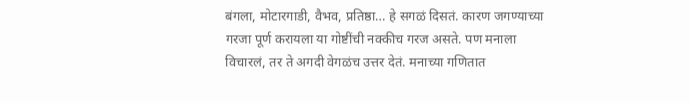बंगला, मोटारगाडी, वैभव, प्रतिष्ठा… हे सगळं दिसतं. कारण जगण्याच्या गरजा पूर्ण करायला या गोष्टींची नक्कीच गरज असते. पण मनाला विचारलं, तर ते अगदी वेगळंच उत्तर देतं. मनाच्या गणितात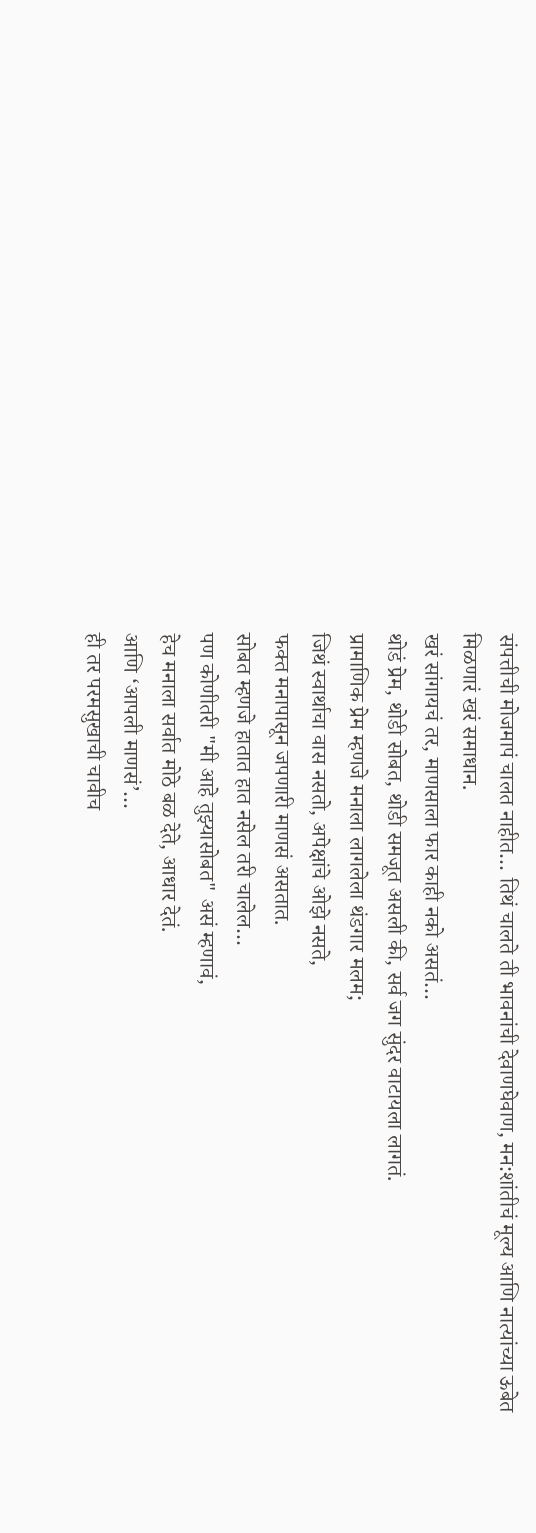संपत्तीची मोजमापं चालत नाहीत… तिथं चालते ती भावनांची देवाणघेवाण, मन:शांतीचं मूल्य आणि नात्यांच्या ऊबेत मिळणारं खरं समाधान.
खरं सांगायचं तर, माणसाला फार काही नको असतं…
थोडं प्रेम, थोडी सोबत, थोडी समजूत असली की, सर्व जग सुंदर वाटायला लागतं.
प्रामाणिक प्रेम म्हणजे मनाला लागलेला थंडगार मलम;
जिथं स्वार्थाचा वास नसतो, अपेक्षांचे ओझे नसते,
फक्त मनापासून जपणारी माणसं असतात.
सोबत म्हणजे हातात हात नसेल तरी चालेल…
पण कोणीतरी "मी आहे तुझ्यासोबत" असं म्हणावं,
हेच मनाला सर्वात मोठे बळ देते, आधार देतं.
आणि ‘आपली माणसं’…
ही तर परमसुखाची चावीच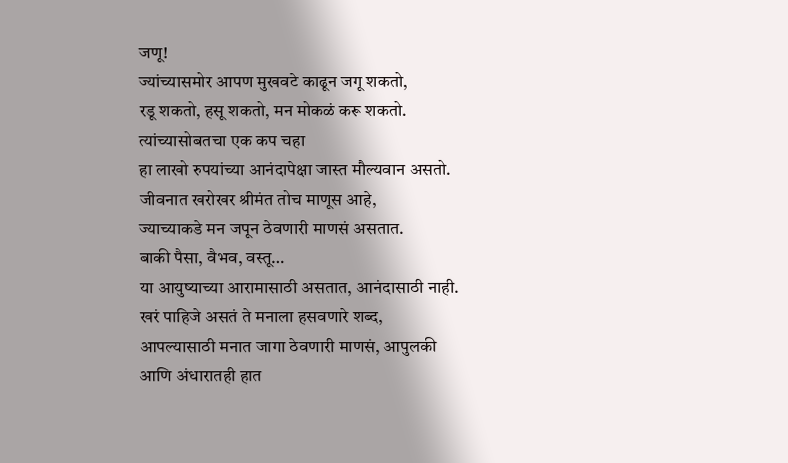जणू!
ज्यांच्यासमोर आपण मुखवटे काढून जगू शकतो,
रडू शकतो, हसू शकतो, मन मोकळं करू शकतो.
त्यांच्यासोबतचा एक कप चहा
हा लाखो रुपयांच्या आनंदापेक्षा जास्त मौल्यवान असतो.
जीवनात खरोखर श्रीमंत तोच माणूस आहे,
ज्याच्याकडे मन जपून ठेवणारी माणसं असतात.
बाकी पैसा, वैभव, वस्तू…
या आयुष्याच्या आरामासाठी असतात, आनंदासाठी नाही.
खरं पाहिजे असतं ते मनाला हसवणारे शब्द,
आपल्यासाठी मनात जागा ठेवणारी माणसं, आपुलकी
आणि अंधारातही हात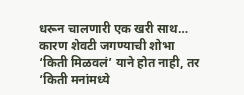धरून चालणारी एक खरी साथ…
कारण शेवटी जगण्याची शोभा
‘किती मिळवलं’ याने होत नाही, तर
‘किती मनांमध्ये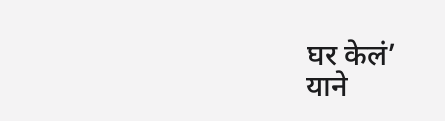घर केलं’
याने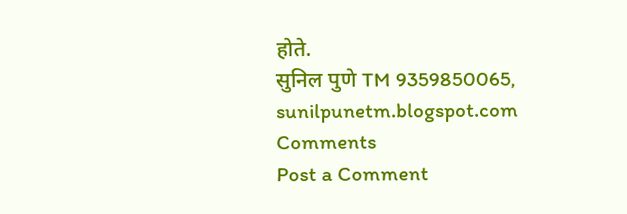होते.
सुनिल पुणे TM 9359850065, sunilpunetm.blogspot.com
Comments
Post a Comment